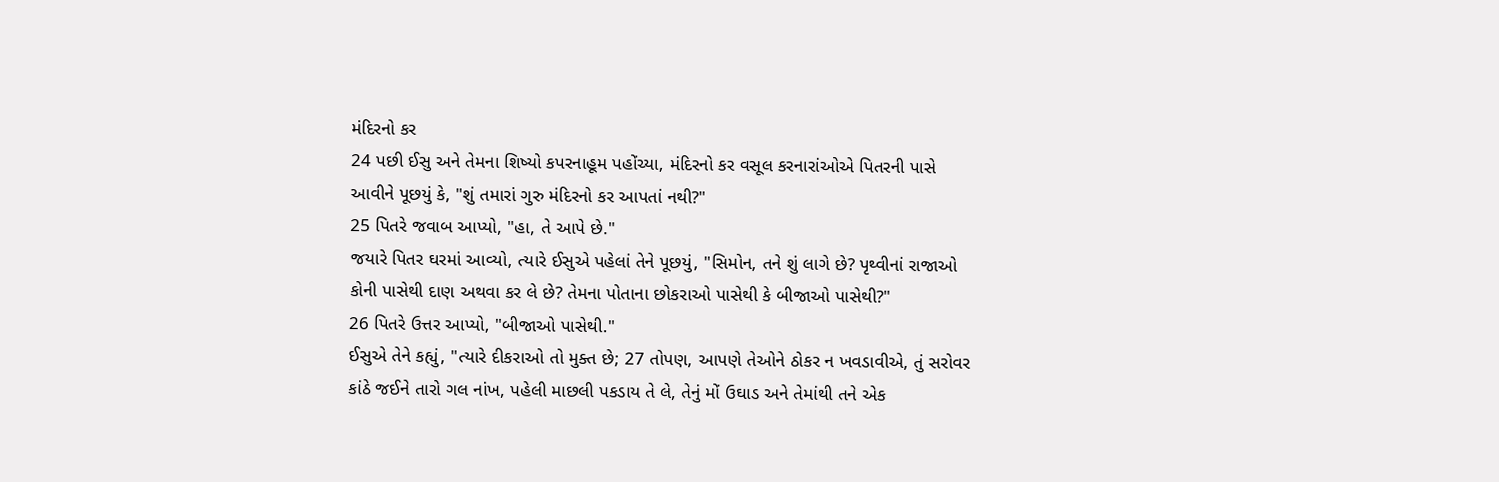મંદિરનો કર
24 પછી ઈસુ અને તેમના શિષ્યો કપરનાહૂમ પહોંચ્યા, મંદિરનો કર વસૂલ કરનારાંઓએ પિતરની પાસે આવીને પૂછયું કે, "શું તમારાં ગુરુ મંદિરનો કર આપતાં નથી?"
25 પિતરે જવાબ આપ્યો, "હા, તે આપે છે."
જયારે પિતર ઘરમાં આવ્યો, ત્યારે ઈસુએ પહેલાં તેને પૂછયું, "સિમોન, તને શું લાગે છે? પૃથ્વીનાં રાજાઓ કોની પાસેથી દાણ અથવા કર લે છે? તેમના પોતાના છોકરાઓ પાસેથી કે બીજાઓ પાસેથી?"
26 પિતરે ઉત્તર આપ્યો, "બીજાઓ પાસેથી."
ઈસુએ તેને કહ્યું, "ત્યારે દીકરાઓ તો મુક્ત છે; 27 તોપણ, આપણે તેઓને ઠોકર ન ખવડાવીએ, તું સરોવર કાંઠે જઈને તારો ગલ નાંખ, પહેલી માછલી પકડાય તે લે, તેનું મોં ઉઘાડ અને તેમાંથી તને એક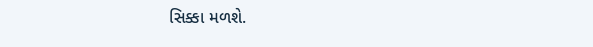સિક્કા મળશે.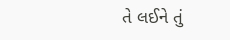તે લઈને તું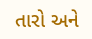તારો અને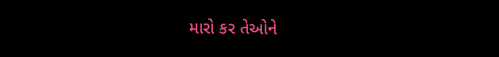મારો કર તેઓને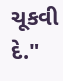ચૂકવી દે."